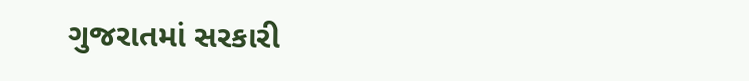ગુજરાતમાં સરકારી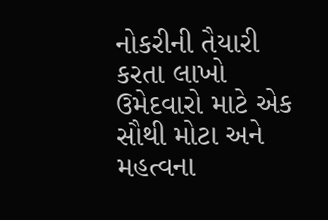નોકરીની તૈયારી કરતા લાખો ઉમેદવારો માટે એક સૌથી મોટા અને મહત્વના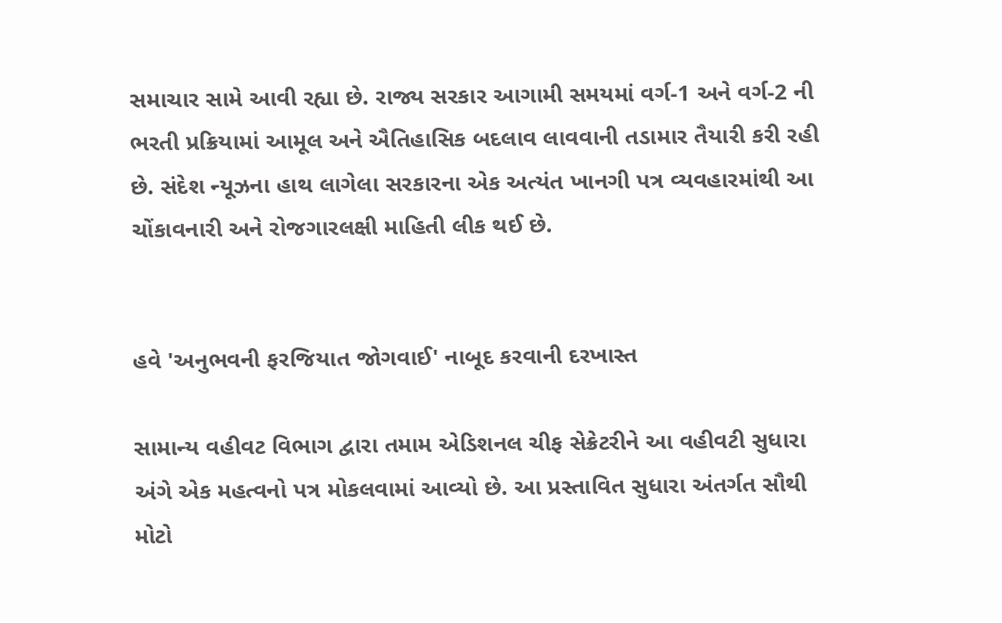સમાચાર સામે આવી રહ્યા છે. રાજ્ય સરકાર આગામી સમયમાં વર્ગ-1 અને વર્ગ-2 ની ભરતી પ્રક્રિયામાં આમૂલ અને ઐતિહાસિક બદલાવ લાવવાની તડામાર તૈયારી કરી રહી છે. સંદેશ ન્યૂઝના હાથ લાગેલા સરકારના એક અત્યંત ખાનગી પત્ર વ્યવહારમાંથી આ ચોંકાવનારી અને રોજગારલક્ષી માહિતી લીક થઈ છે.


હવે 'અનુભવની ફરજિયાત જોગવાઈ' નાબૂદ કરવાની દરખાસ્ત

સામાન્ય વહીવટ વિભાગ દ્વારા તમામ એડિશનલ ચીફ સેક્રેટરીને આ વહીવટી સુધારા અંગે એક મહત્વનો પત્ર મોકલવામાં આવ્યો છે. આ પ્રસ્તાવિત સુધારા અંતર્ગત સૌથી મોટો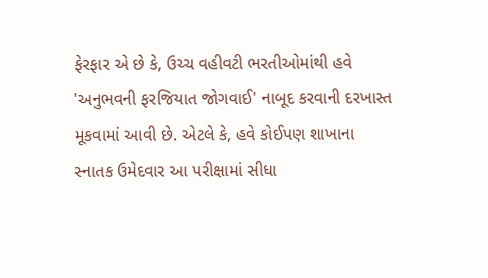ફેરફાર એ છે કે, ઉચ્ચ વહીવટી ભરતીઓમાંથી હવે 'અનુભવની ફરજિયાત જોગવાઈ' નાબૂદ કરવાની દરખાસ્ત મૂકવામાં આવી છે. એટલે કે, હવે કોઈપણ શાખાના સ્નાતક ઉમેદવાર આ પરીક્ષામાં સીધા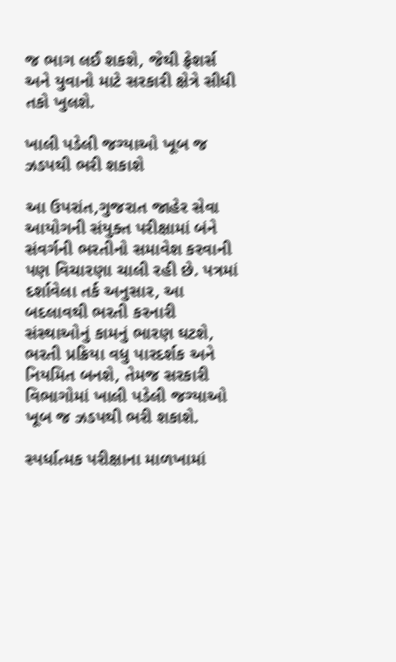જ ભાગ લઈ શકશે, જેથી ફ્રેશર્સ અને યુવાનો માટે સરકારી ક્ષેત્રે સીધી તકો ખુલશે.

ખાલી પડેલી જગ્યાઓ ખૂબ જ ઝડપથી ભરી શકાશે

આ ઉપરાંત,ગુજરાત જાહેર સેવા આયોગની સંયુક્ત પરીક્ષામાં બંને સંવર્ગની ભરતીનો સમાવેશ કરવાની પણ વિચારણા ચાલી રહી છે. પત્રમાં દર્શાવેલા તર્ક અનુસાર, આ બદલાવથી ભરતી કરનારી સંસ્થાઓનું કામનું ભારણ ઘટશે, ભરતી પ્રક્રિયા વધુ પારદર્શક અને નિયમિત બનશે, તેમજ સરકારી વિભાગોમાં ખાલી પડેલી જગ્યાઓ ખૂબ જ ઝડપથી ભરી શકાશે.

સ્પર્ધાત્મક પરીક્ષાના માળખામાં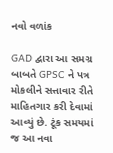નવો વળાંક

GAD દ્વારા આ સમગ્ર બાબતે GPSC ને પત્ર મોકલીને સત્તાવાર રીતે માહિતગાર કરી દેવામાં આવ્યું છે. ટૂંક સમયમાં જ આ નવા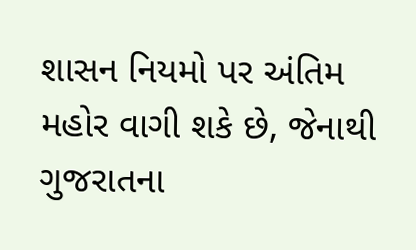શાસન નિયમો પર અંતિમ મહોર વાગી શકે છે, જેનાથી ગુજરાતના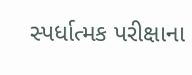સ્પર્ધાત્મક પરીક્ષાના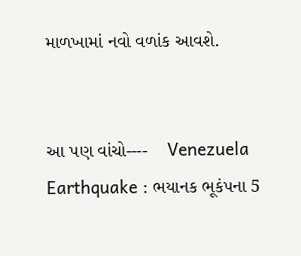માળખામાં નવો વળાંક આવશે.


આ પણ વાંચો----    Venezuela Earthquake : ભયાનક ભૂકંપના 5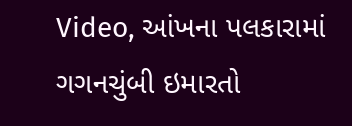Video, આંખના પલકારામાં ગગનચુંબી ઇમારતો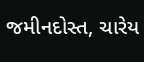જમીનદોસ્ત, ચારેય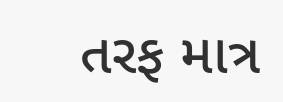તરફ માત્ર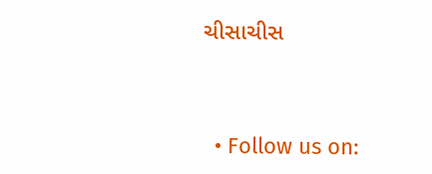ચીસાચીસ



  • Follow us on: